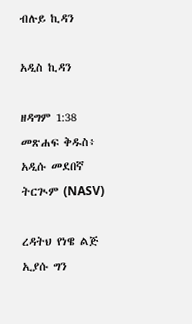ብሉይ ኪዳን

አዲስ ኪዳን

ዘዳግም 1:38 መጽሐፍ ቅዱስ፥ አዲሱ መደበኛ ትርጒም (NASV)

ረዳትህ የነዌ ልጅ ኢያሱ ግን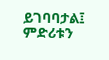ይገባባታል፤ ምድሪቱን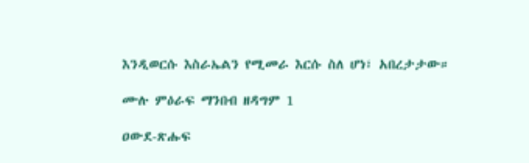እንዲወርሱ እስራኤልን የሚመራ እርሱ ስለ ሆነ፣ አበረታታው።

ሙሉ ምዕራፍ ማንበብ ዘዳግም 1

ዐውደ-ጽሑፍ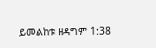ይመልከቱ ዘዳግም 1:38